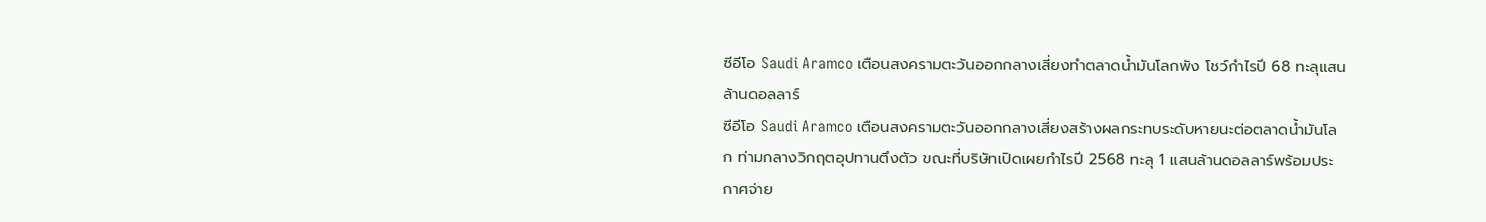ซีอีโอ Saudi Aramco เตือนสงครามตะวันออกกลางเสี่ยงทำตลาดน้ำมันโลกพัง โชว์กำไรปี 68 ทะลุแสนล้านดอลลาร์
ซีอีโอ Saudi Aramco เตือนสงครามตะวันออกกลางเสี่ยงสร้างผลกระทบระดับหายนะต่อตลาดน้ำมันโลก ท่ามกลางวิกฤตอุปทานตึงตัว ขณะที่บริษัทเปิดเผยกำไรปี 2568 ทะลุ 1 แสนล้านดอลลาร์พร้อมประกาศจ่าย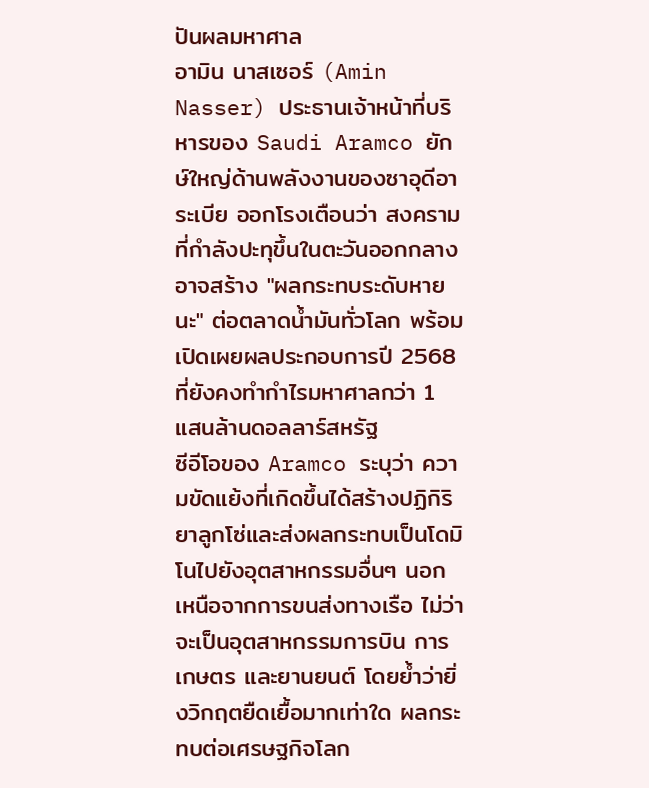ปันผลมหาศาล
อามิน นาสเซอร์ (Amin Nasser) ประธานเจ้าหน้าที่บริหารของ Saudi Aramco ยักษ์ใหญ่ด้านพลังงานของซาอุดีอาระเบีย ออกโรงเตือนว่า สงครามที่กำลังปะทุขึ้นในตะวันออกกลางอาจสร้าง "ผลกระทบระดับหายนะ" ต่อตลาดน้ำมันทั่วโลก พร้อมเปิดเผยผลประกอบการปี 2568 ที่ยังคงทำกำไรมหาศาลกว่า 1 แสนล้านดอลลาร์สหรัฐ
ซีอีโอของ Aramco ระบุว่า ความขัดแย้งที่เกิดขึ้นได้สร้างปฏิกิริยาลูกโซ่และส่งผลกระทบเป็นโดมิโนไปยังอุตสาหกรรมอื่นๆ นอกเหนือจากการขนส่งทางเรือ ไม่ว่าจะเป็นอุตสาหกรรมการบิน การเกษตร และยานยนต์ โดยย้ำว่ายิ่งวิกฤตยืดเยื้อมากเท่าใด ผลกระทบต่อเศรษฐกิจโลก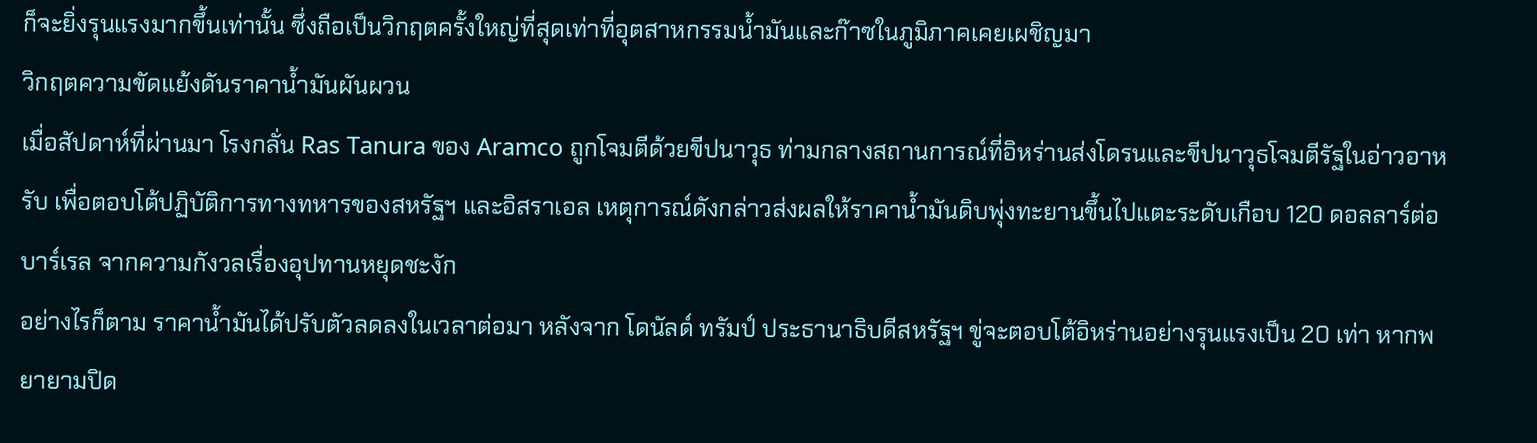ก็จะยิ่งรุนแรงมากขึ้นเท่านั้น ซึ่งถือเป็นวิกฤตครั้งใหญ่ที่สุดเท่าที่อุตสาหกรรมน้ำมันและก๊าซในภูมิภาคเคยเผชิญมา
วิกฤตความขัดแย้งดันราคาน้ำมันผันผวน
เมื่อสัปดาห์ที่ผ่านมา โรงกลั่น Ras Tanura ของ Aramco ถูกโจมตีด้วยขีปนาวุธ ท่ามกลางสถานการณ์ที่อิหร่านส่งโดรนและขีปนาวุธโจมตีรัฐในอ่าวอาหรับ เพื่อตอบโต้ปฏิบัติการทางทหารของสหรัฐฯ และอิสราเอล เหตุการณ์ดังกล่าวส่งผลให้ราคาน้ำมันดิบพุ่งทะยานขึ้นไปแตะระดับเกือบ 120 ดอลลาร์ต่อบาร์เรล จากความกังวลเรื่องอุปทานหยุดชะงัก
อย่างไรก็ตาม ราคาน้ำมันได้ปรับตัวลดลงในเวลาต่อมา หลังจาก โดนัลด์ ทรัมป์ ประธานาธิบดีสหรัฐฯ ขู่จะตอบโต้อิหร่านอย่างรุนแรงเป็น 20 เท่า หากพยายามปิด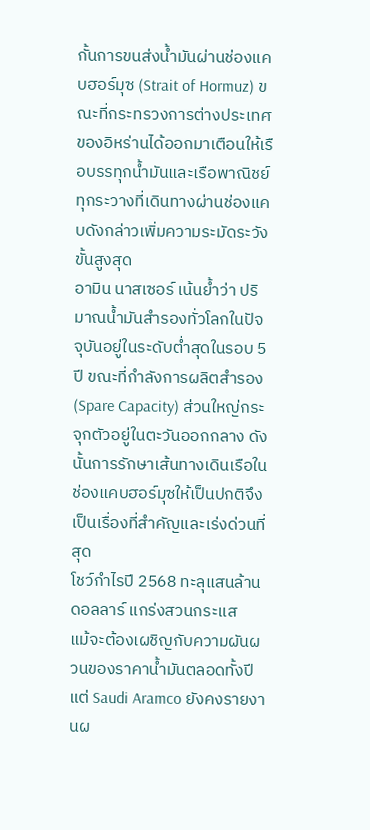กั้นการขนส่งน้ำมันผ่านช่องแคบฮอร์มุซ (Strait of Hormuz) ขณะที่กระทรวงการต่างประเทศของอิหร่านได้ออกมาเตือนให้เรือบรรทุกน้ำมันและเรือพาณิชย์ทุกระวางที่เดินทางผ่านช่องแคบดังกล่าวเพิ่มความระมัดระวังขั้นสูงสุด
อามิน นาสเซอร์ เน้นย้ำว่า ปริมาณน้ำมันสำรองทั่วโลกในปัจจุบันอยู่ในระดับต่ำสุดในรอบ 5 ปี ขณะที่กำลังการผลิตสำรอง (Spare Capacity) ส่วนใหญ่กระจุกตัวอยู่ในตะวันออกกลาง ดังนั้นการรักษาเส้นทางเดินเรือในช่องแคบฮอร์มุซให้เป็นปกติจึงเป็นเรื่องที่สำคัญและเร่งด่วนที่สุด
โชว์กำไรปี 2568 ทะลุแสนล้านดอลลาร์ แกร่งสวนกระแส
แม้จะต้องเผชิญกับความผันผวนของราคาน้ำมันตลอดทั้งปี แต่ Saudi Aramco ยังคงรายงานผ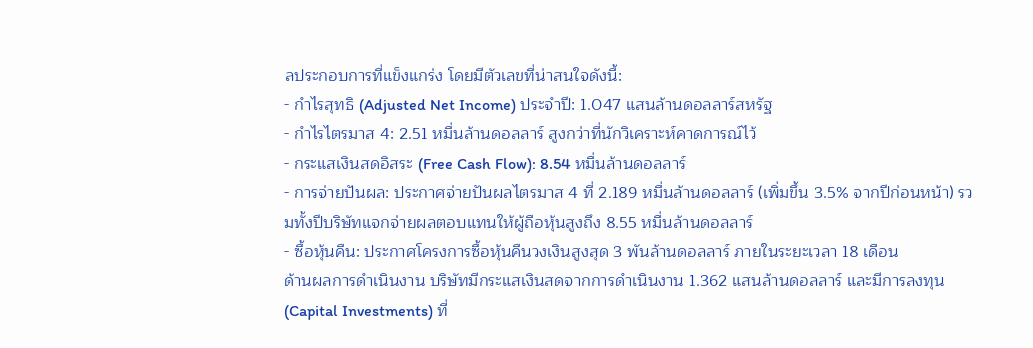ลประกอบการที่แข็งแกร่ง โดยมีตัวเลขที่น่าสนใจดังนี้:
- กำไรสุทธิ (Adjusted Net Income) ประจำปี: 1.047 แสนล้านดอลลาร์สหรัฐ
- กำไรไตรมาส 4: 2.51 หมื่นล้านดอลลาร์ สูงกว่าที่นักวิเคราะห์คาดการณ์ไว้
- กระแสเงินสดอิสระ (Free Cash Flow): 8.54 หมื่นล้านดอลลาร์
- การจ่ายปันผล: ประกาศจ่ายปันผลไตรมาส 4 ที่ 2.189 หมื่นล้านดอลลาร์ (เพิ่มขึ้น 3.5% จากปีก่อนหน้า) รวมทั้งปีบริษัทแจกจ่ายผลตอบแทนให้ผู้ถือหุ้นสูงถึง 8.55 หมื่นล้านดอลลาร์
- ซื้อหุ้นคืน: ประกาศโครงการซื้อหุ้นคืนวงเงินสูงสุด 3 พันล้านดอลลาร์ ภายในระยะเวลา 18 เดือน
ด้านผลการดำเนินงาน บริษัทมีกระแสเงินสดจากการดำเนินงาน 1.362 แสนล้านดอลลาร์ และมีการลงทุน (Capital Investments) ที่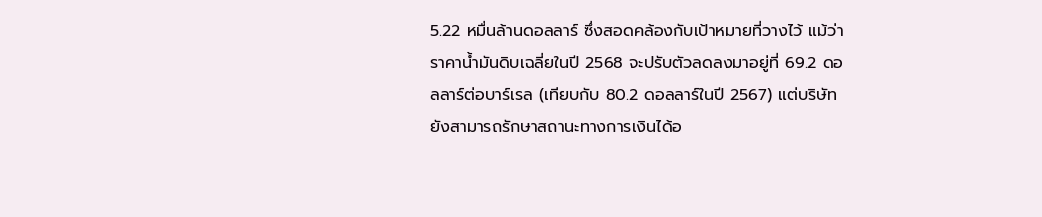5.22 หมื่นล้านดอลลาร์ ซึ่งสอดคล้องกับเป้าหมายที่วางไว้ แม้ว่าราคาน้ำมันดิบเฉลี่ยในปี 2568 จะปรับตัวลดลงมาอยู่ที่ 69.2 ดอลลาร์ต่อบาร์เรล (เทียบกับ 80.2 ดอลลาร์ในปี 2567) แต่บริษัทยังสามารถรักษาสถานะทางการเงินได้อ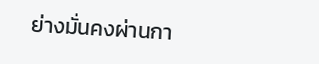ย่างมั่นคงผ่านกา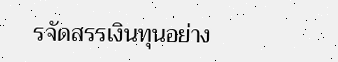รจัดสรรเงินทุนอย่าง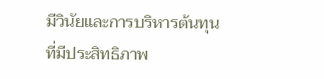มีวินัยและการบริหารต้นทุนที่มีประสิทธิภาพ